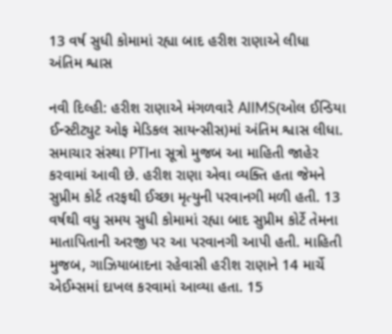13 વર્ષ સુધી કોમામાં રહ્યા બાદ હરીશ રાણાએ લીધા અંતિમ શ્વાસ

નવી દિલ્હી: હરીશ રાણાએ મંગળવારે AIIMS(ઓલ ઈન્ડિયા ઈન્સ્ટીટ્યુટ ઓફ મેડિકલ સાયન્સીસ)માં અંતિમ શ્વાસ લીધા. સમાચાર સંસ્થા PTIના સૂત્રો મુજબ આ માહિતી જાહેર કરવામાં આવી છે. હરીશ રાણા એવા વ્યક્તિ હતા જેમને સુપ્રીમ કોર્ટ તરફથી ઈચ્છા મૃત્યુની પરવાનગી મળી હતી. 13 વર્ષથી વધુ સમય સુધી કોમામાં રહ્યા બાદ સુપ્રીમ કોર્ટે તેમના માતાપિતાની અરજી પર આ પરવાનગી આપી હતી. માહિતી મુજબ, ગાઝિયાબાદના રહેવાસી હરીશ રાણાને 14 માર્ચે એઈમ્સમાં દાખલ કરવામાં આવ્યા હતા. 15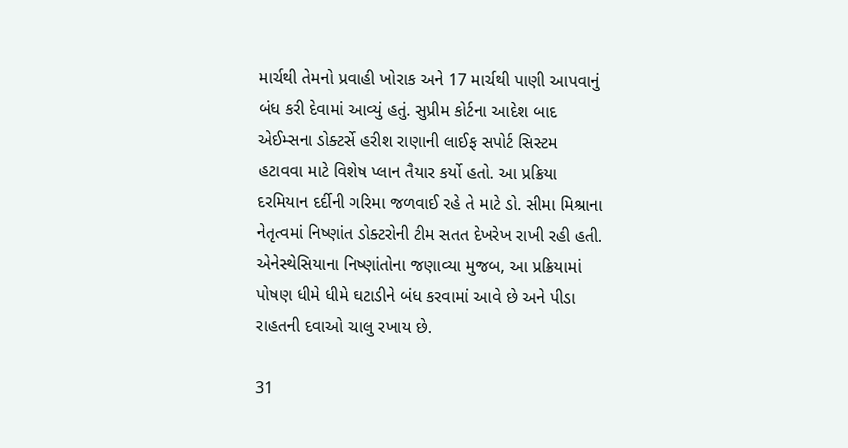માર્ચથી તેમનો પ્રવાહી ખોરાક અને 17 માર્ચથી પાણી આપવાનું બંધ કરી દેવામાં આવ્યું હતું. સુપ્રીમ કોર્ટના આદેશ બાદ એઈમ્સના ડોક્ટર્સે હરીશ રાણાની લાઈફ સપોર્ટ સિસ્ટમ હટાવવા માટે વિશેષ પ્લાન તૈયાર કર્યો હતો. આ પ્રક્રિયા દરમિયાન દર્દીની ગરિમા જળવાઈ રહે તે માટે ડો. સીમા મિશ્રાના નેતૃત્વમાં નિષ્ણાંત ડોક્ટરોની ટીમ સતત દેખરેખ રાખી રહી હતી. એનેસ્થેસિયાના નિષ્ણાંતોના જણાવ્યા મુજબ, આ પ્રક્રિયામાં પોષણ ધીમે ધીમે ઘટાડીને બંધ કરવામાં આવે છે અને પીડા રાહતની દવાઓ ચાલુ રખાય છે.

31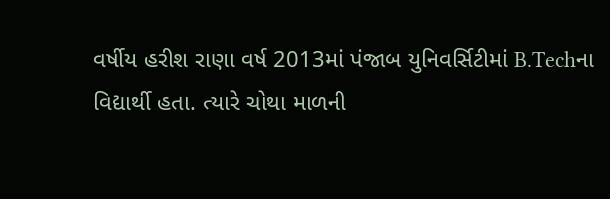વર્ષીય હરીશ રાણા વર્ષ 2013માં પંજાબ યુનિવર્સિટીમાં B.Techના વિદ્યાર્થી હતા. ત્યારે ચોથા માળની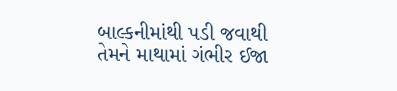બાલ્કનીમાંથી પડી જવાથી તેમને માથામાં ગંભીર ઈજા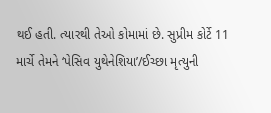થઈ હતી. ત્યારથી તેઓ કોમામાં છે. સુપ્રીમ કોર્ટે 11 માર્ચે તેમને ‘પેસિવ યુથેનેશિયા’/ઈચ્છા મૃત્યુની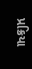પ્રક્રિયા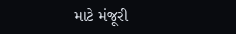માટે મંજૂરી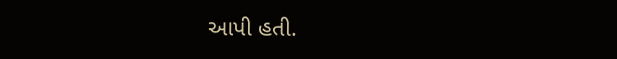આપી હતી.